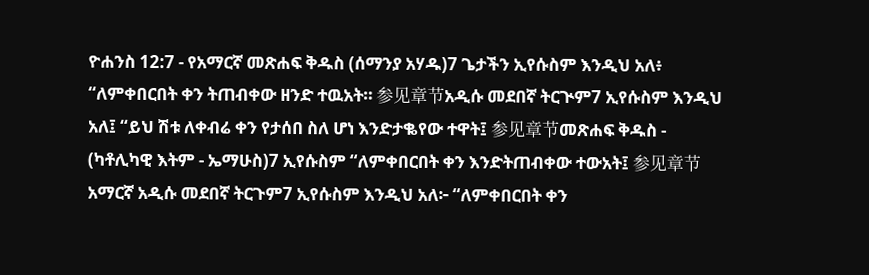ዮሐንስ 12:7 - የአማርኛ መጽሐፍ ቅዱስ (ሰማንያ አሃዱ)7 ጌታችን ኢየሱስም እንዲህ አለ፥ “ለምቀበርበት ቀን ትጠብቀው ዘንድ ተዉአት። 参见章节አዲሱ መደበኛ ትርጒም7 ኢየሱስም እንዲህ አለ፤ “ይህ ሽቱ ለቀብሬ ቀን የታሰበ ስለ ሆነ እንድታቈየው ተዋት፤ 参见章节መጽሐፍ ቅዱስ - (ካቶሊካዊ እትም - ኤማሁስ)7 ኢየሱስም “ለምቀበርበት ቀን እንድትጠብቀው ተውአት፤ 参见章节አማርኛ አዲሱ መደበኛ ትርጉም7 ኢየሱስም እንዲህ አለ፦ “ለምቀበርበት ቀን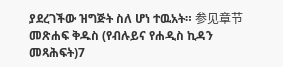ያደረገችው ዝግጅት ስለ ሆነ ተዉአት። 参见章节መጽሐፍ ቅዱስ (የብሉይና የሐዲስ ኪዳን መጻሕፍት)7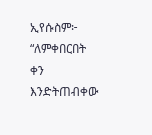ኢየሱስም፦ “ለምቀበርበት ቀን እንድትጠብቀው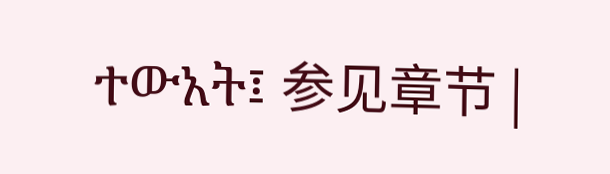ተውአት፤ 参见章节 |